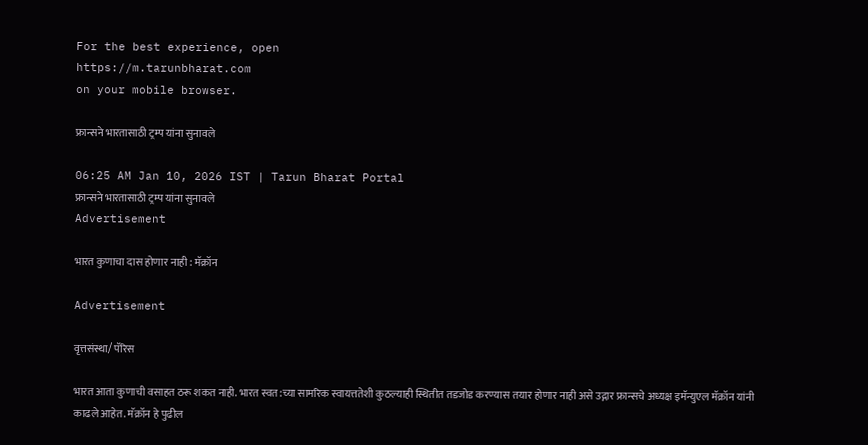For the best experience, open
https://m.tarunbharat.com
on your mobile browser.

फ्रान्सने भारतासाठी ट्रम्प यांना सुनावले

06:25 AM Jan 10, 2026 IST | Tarun Bharat Portal
फ्रान्सने भारतासाठी ट्रम्प यांना सुनावले
Advertisement

भारत कुणाचा दास होणार नाही : मॅक्रॉन

Advertisement

वृत्तसंस्था/ पॅरिस

भारत आता कुणाची वसाहत ठरू शकत नाही. भारत स्वत:च्या सामरिक स्वायत्ततेशी कुठल्याही स्थितीत तडजोड करण्यास तयार होणार नाही असे उद्गार फ्रान्सचे अध्यक्ष इमॅन्युएल मॅक्रॉन यांनी काढले आहेत. मॅक्रॉन हे पुढील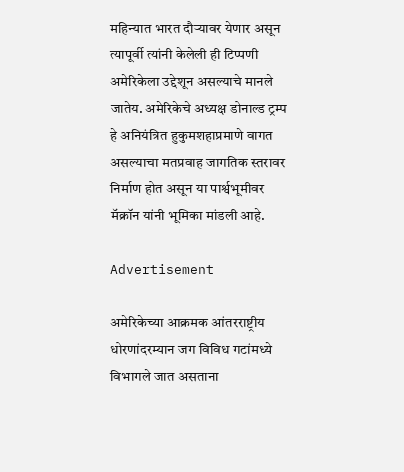महिन्यात भारत दौऱ्यावर येणार असून त्यापूर्वी त्यांनी केलेली ही टिप्पणी अमेरिकेला उद्देशून असल्याचे मानले जातेय. अमेरिकेचे अध्यक्ष डोनाल्ड ट्रम्प हे अनियंत्रित हुकुमशहाप्रमाणे वागत असल्याचा मतप्रवाह जागतिक स्तरावर निर्माण होत असून या पार्श्वभूमीवर मॅक्रॉन यांनी भूमिका मांडली आहे.

Advertisement

अमेरिकेच्या आक्रमक आंतरराष्ट्रीय धोरणांदरम्यान जग विविध गटांमध्ये विभागले जात असताना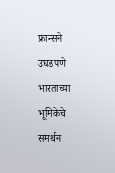फ्रान्सने उघडपणे भारताच्या भूमिकेचे समर्थन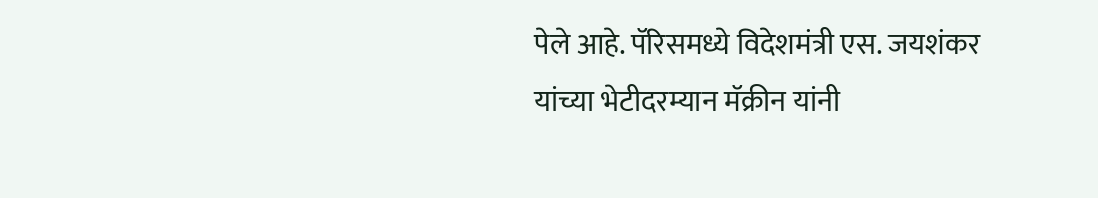पेले आहे. पॅरिसमध्ये विदेशमंत्री एस. जयशंकर यांच्या भेटीदरम्यान मॅक्रीन यांनी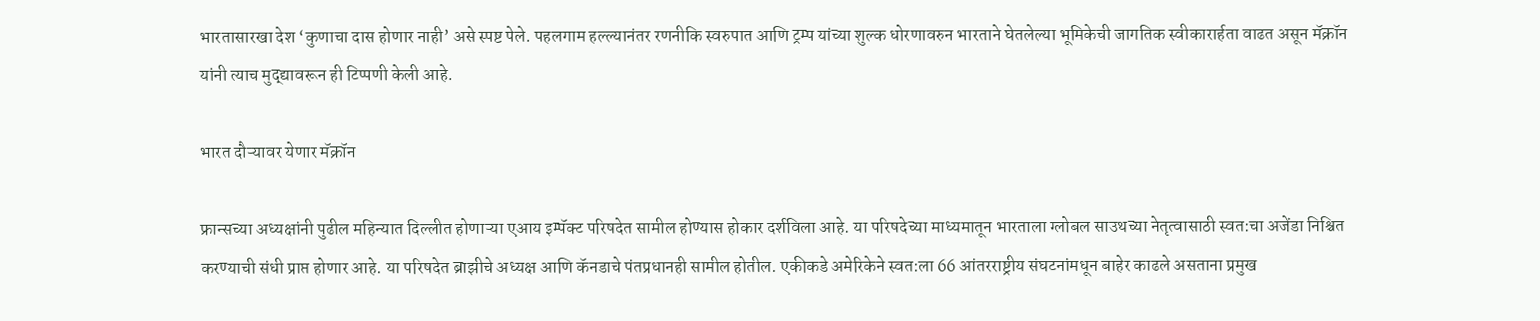भारतासारखा देश ‘कुणाचा दास होणार नाही’ असे स्पष्ट पेले. पहलगाम हल्ल्यानंतर रणनीकि स्वरुपात आणि ट्रम्प यांच्या शुल्क धोरणावरुन भारताने घेतलेल्या भूमिकेची जागतिक स्वीकारार्हता वाढत असून मॅक्रॉन यांनी त्याच मुद्द्यावरून ही टिप्पणी केली आहे.

भारत दौऱ्यावर येणार मॅक्रॉन

फ्रान्सच्या अध्यक्षांनी पुढील महिन्यात दिल्लीत होणाऱ्या एआय इम्पॅक्ट परिषदेत सामील होण्यास होकार दर्शविला आहे. या परिषदेच्या माध्यमातून भारताला ग्लोबल साउथच्या नेतृत्वासाठी स्वत:चा अजेंडा निश्चित करण्याची संधी प्राप्त होणार आहे. या परिषदेत ब्राझीचे अध्यक्ष आणि कॅनडाचे पंतप्रधानही सामील होतील. एकीकडे अमेरिकेने स्वत:ला 66 आंतरराष्ट्रीय संघटनांमधून बाहेर काढले असताना प्रमुख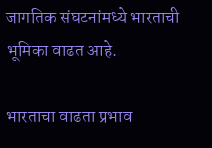जागतिक संघटनांमध्ये भारताची भूमिका वाढत आहे.

भारताचा वाढता प्रभाव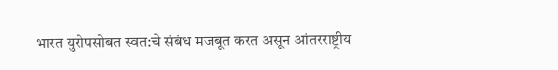भारत युरोपसोबत स्वत:चे संबंध मजबूत करत असून आंतरराष्ट्रीय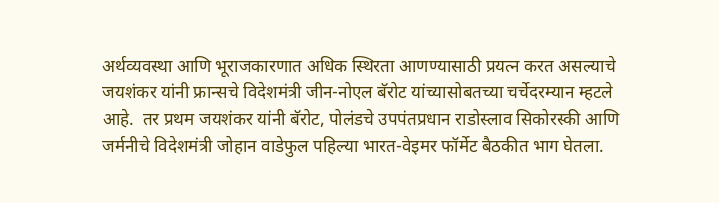अर्थव्यवस्था आणि भूराजकारणात अधिक स्थिरता आणण्यासाठी प्रयत्न करत असल्याचे जयशंकर यांनी फ्रान्सचे विदेशमंत्री जीन-नोएल बॅरोट यांच्यासोबतच्या चर्चेदरम्यान म्हटले आहे.  तर प्रथम जयशंकर यांनी बॅरोट, पोलंडचे उपपंतप्रधान राडोस्लाव सिकोरस्की आणि जर्मनीचे विदेशमंत्री जोहान वाडेफुल पहिल्या भारत-वेइमर फॉर्मेट बैठकीत भाग घेतला.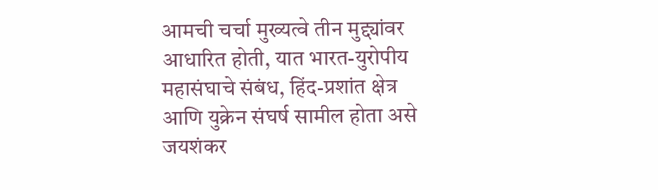आमची चर्चा मुख्यत्वे तीन मुद्द्यांवर आधारित होती, यात भारत-युरोपीय महासंघाचे संबंध, हिंद-प्रशांत क्षेत्र आणि युक्रेन संघर्ष सामील होता असे जयशंकर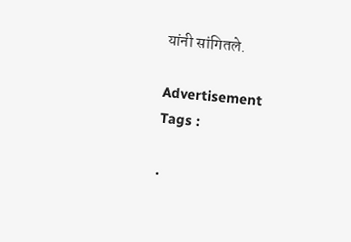यांनी सांगितले.

Advertisement
Tags :

.